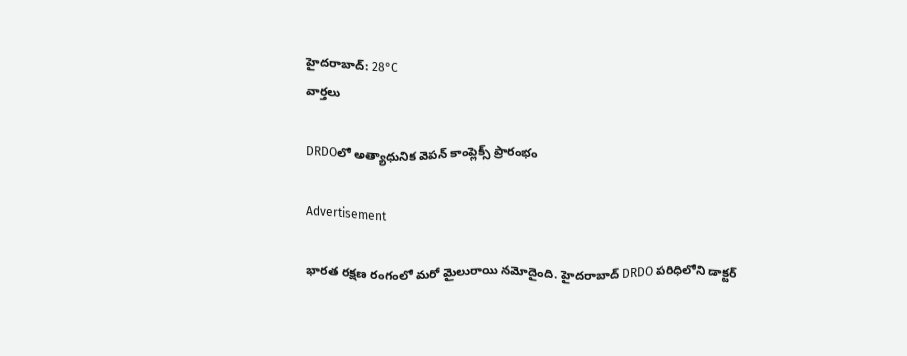హైదరాబాద్: 28°C
వార్తలు

DRDOలో అత్యాధునిక వెపన్ కాంప్లెక్స్ ప్రారంభం

Advertisement

భారత రక్షణ రంగంలో మరో మైలురాయి నమోదైంది. హైదరాబాద్‌ DRDO పరిధిలోని డాక్టర్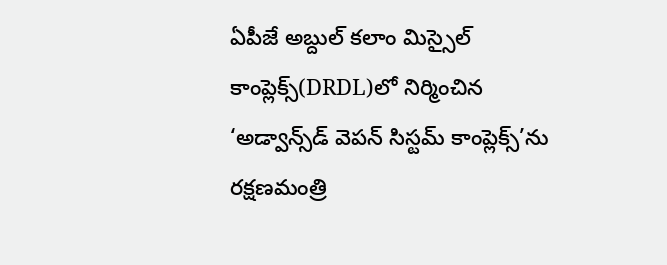ఏపీజే అబ్దుల్ కలాం మిస్సైల్ కాంప్లెక్స్(DRDL)లో నిర్మించిన ‘అడ్వాన్స్‌డ్ వెపన్ సిస్టమ్ కాంప్లెక్స్’ను రక్షణమంత్రి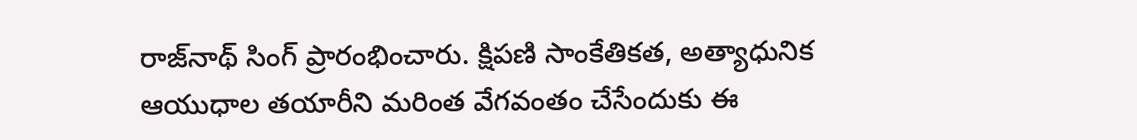రాజ్‌నాథ్ సింగ్ ప్రారంభించారు. క్షిపణి సాంకేతికత, అత్యాధునిక ఆయుధాల తయారీని మరింత వేగవంతం చేసేందుకు ఈ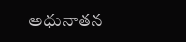అధునాతన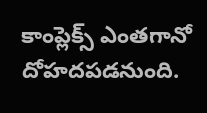కాంప్లెక్స్ ఎంతగానో దోహదపడనుంది.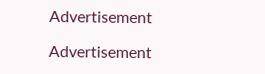Advertisement

Advertisement